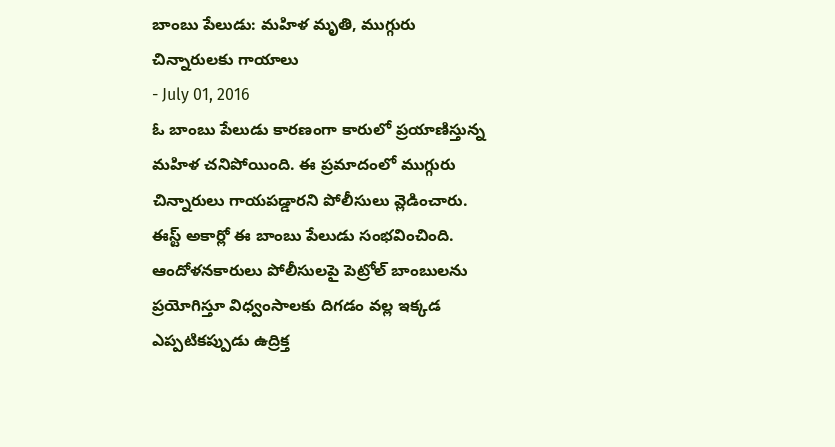బాంబు పేలుడు: మహిళ మృతి, ముగ్గురు చిన్నారులకు గాయాలు
- July 01, 2016
ఓ బాంబు పేలుడు కారణంగా కారులో ప్రయాణిస్తున్న మహిళ చనిపోయింది. ఈ ప్రమాదంలో ముగ్గురు చిన్నారులు గాయపడ్డారని పోలీసులు వ్లెడించారు. ఈస్ట్ అకార్లో ఈ బాంబు పేలుడు సంభవించింది. ఆందోళనకారులు పోలీసులపై పెట్రోల్ బాంబులను ప్రయోగిస్తూ విధ్వంసాలకు దిగడం వల్ల ఇక్కడ ఎప్పటికప్పుడు ఉద్రిక్త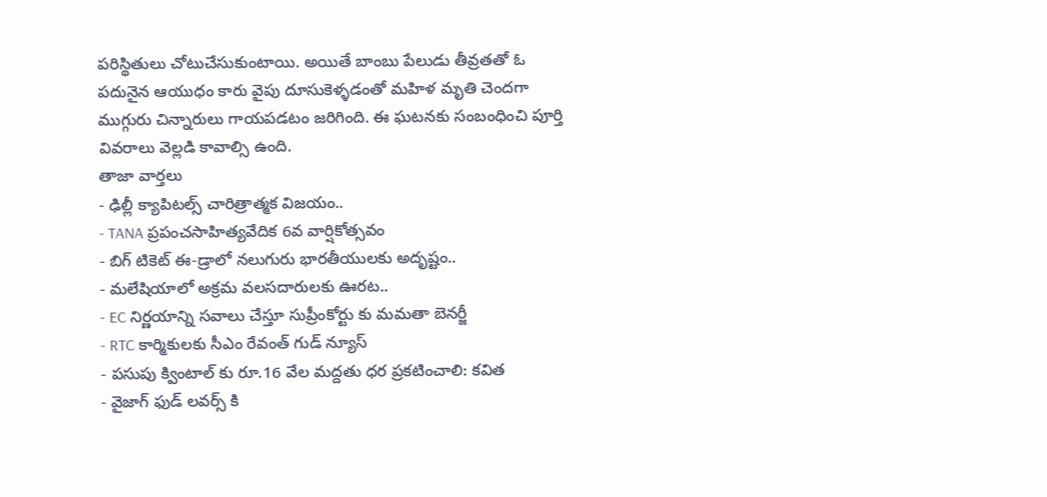పరిస్థితులు చోటుచేసుకుంటాయి. అయితే బాంబు పేలుడు తీవ్రతతో ఓ పదునైన ఆయుధం కారు వైపు దూసుకెళ్ళడంతో మహిళ మృతి చెందగా ముగ్గురు చిన్నారులు గాయపడటం జరిగింది. ఈ ఘటనకు సంబంధించి పూర్తి వివరాలు వెల్లడి కావాల్సి ఉంది.
తాజా వార్తలు
- ఢిల్లీ క్యాపిటల్స్ చారిత్రాత్మక విజయం..
- TANA ప్రపంచసాహిత్యవేదిక 6వ వార్షికోత్సవం
- బిగ్ టికెట్ ఈ-డ్రాలో నలుగురు భారతీయులకు అదృష్టం..
- మలేషియాలో అక్రమ వలసదారులకు ఊరట..
- EC నిర్ణయాన్ని సవాలు చేస్తూ సుప్రీంకోర్టు కు మమతా బెనర్జీ
- RTC కార్మికులకు సీఎం రేవంత్ గుడ్ న్యూస్
- పసుపు క్వింటాల్ కు రూ.16 వేల మద్దతు ధర ప్రకటించాలి: కవిత
- వైజాగ్ ఫుడ్ లవర్స్ కి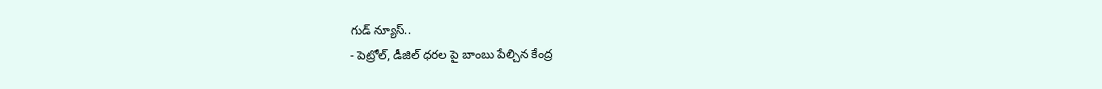గుడ్ న్యూస్..
- పెట్రోల్, డీజిల్ ధరల పై బాంబు పేల్చిన కేంద్ర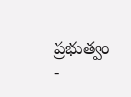ప్రభుత్వం
-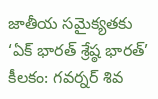జాతీయ సమైక్యతకు ‘ఏక్ భారత్ శ్రేష్ఠ భారత్’ కీలకం: గవర్నర్ శివ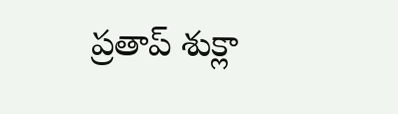ప్రతాప్ శుక్లా